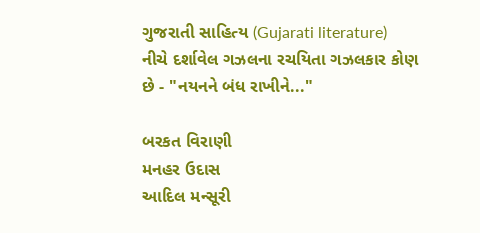ગુજરાતી સાહિત્ય (Gujarati literature)
નીચે દર્શાવેલ ગઝલના રચયિતા ગઝલકાર કોણ છે - "નયનને બંધ રાખીને..."

બરકત વિરાણી
મનહર ઉદાસ
આદિલ મન્સૂરી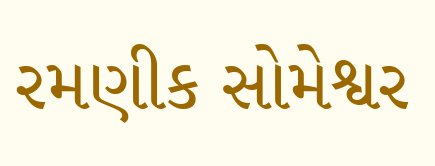રમણીક સોમેશ્વર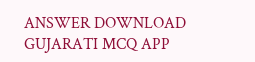ANSWER DOWNLOAD GUJARATI MCQ APP